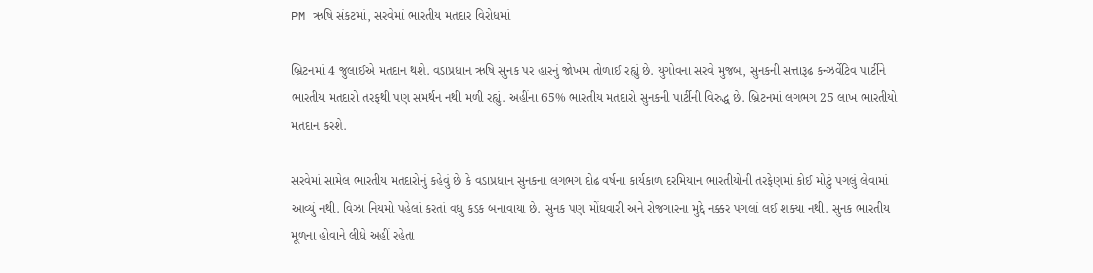PM ઋષિ સંકટમાં, સરવેમાં ભારતીય મતદાર વિરોધમાં

બ્રિટનમાં 4 જુલાઈએ મતદાન થશે. વડાપ્રધાન ઋષિ સુનક પર હારનું જોખમ તોળાઈ રહ્યું છે. યુગોવના સરવે મુજબ, સુનકની સત્તારૂઢ કન્ઝર્વેટિવ પાર્ટીને ભારતીય મતદારો તરફથી પણ સમર્થન નથી મળી રહ્યું. અહીંના 65% ભારતીય મતદારો સુનકની પાર્ટીની વિરુદ્ધ છે. બ્રિટનમાં લગભગ 25 લાખ ભારતીયો મતદાન કરશે.

સરવેમાં સામેલ ભારતીય મતદારોનું કહેવું છે કે વડાપ્રધાન સુનકના લગભગ દોઢ વર્ષના કાર્યકાળ દરમિયાન ભારતીયોની તરફેણમાં કોઈ મોટું પગલું લેવામાં આવ્યું નથી. વિઝા નિયમો પહેલાં કરતાં વધુ કડક બનાવાયા છે. સુનક પણ મોંઘવારી અને રોજગારના મુદ્દે નક્કર પગલાં લઈ શક્યા નથી. સુનક ભારતીય મૂળના હોવાને લીધે અહીં રહેતા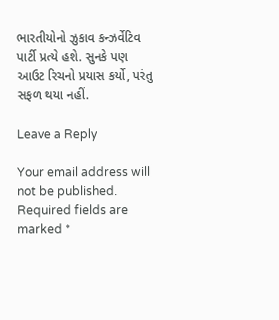ભારતીયોનો ઝુકાવ કન્ઝર્વેટિવ પાર્ટી પ્રત્યે હશે. સુનકે પણ આઉટ રિચનો પ્રયાસ કર્યો, પરંતુ સફળ થયા નહીં.

Leave a Reply

Your email address will not be published. Required fields are marked *